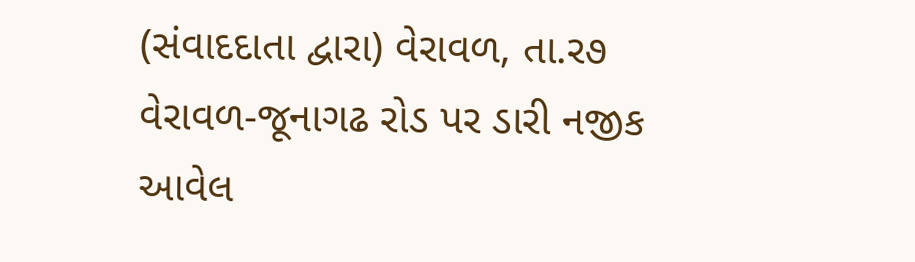(સંવાદદાતા દ્વારા) વેરાવળ, તા.ર૭
વેરાવળ-જૂનાગઢ રોડ પર ડારી નજીક આવેલ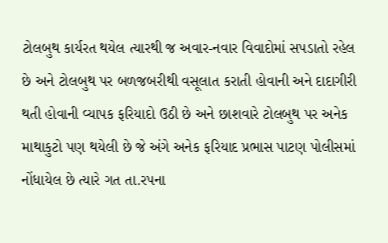ટોલબુથ કાર્યરત થયેલ ત્યારથી જ અવાર-નવાર વિવાદોમાં સપડાતો રહેલ છે અને ટોલબુથ પર બળજબરીથી વસૂલાત કરાતી હોવાની અને દાદાગીરી થતી હોવાની વ્યાપક ફરિયાદો ઉઠી છે અને છાશવારે ટોલબુથ પર અનેક માથાકુટો પણ થયેલી છે જે અંગે અનેક ફરિયાદ પ્રભાસ પાટણ પોલીસમાં નોંધાયેલ છે ત્યારે ગત તા.રપના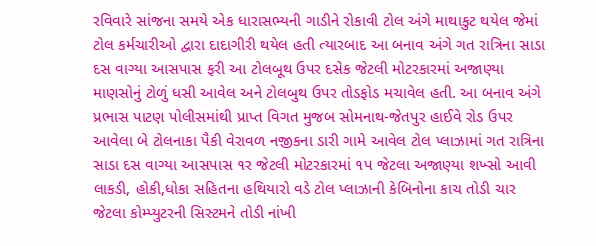રવિવારે સાંજના સમયે એક ધારાસભ્યની ગાડીને રોકાવી ટોલ અંગે માથાકુટ થયેલ જેમાં ટોલ કર્મચારીઓ દ્વારા દાદાગીરી થયેલ હતી ત્યારબાદ આ બનાવ અંગે ગત રાત્રિના સાડા દસ વાગ્યા આસપાસ ફરી આ ટોલબૂથ ઉપર દસેક જેટલી મોટરકારમાં અજાણ્યા માણસોનું ટોળું ધસી આવેલ અને ટોલબુથ ઉપર તોડફોડ મચાવેલ હતી. આ બનાવ અંગે પ્રભાસ પાટણ પોલીસમાંથી પ્રાપ્ત વિગત મુજબ સોમનાથ-જેતપુર હાઈવે રોડ ઉપર આવેલા બે ટોલનાકા પૈકી વેરાવળ નજીકના ડારી ગામે આવેલ ટોલ પ્લાઝામાં ગત રાત્રિના સાડા દસ વાગ્યા આસપાસ ૧ર જેટલી મોટરકારમાં ૧પ જેટલા અજાણ્યા શખ્સો આવી લાકડી, હોકી,ધોકા સહિતના હથિયારો વડે ટોલ પ્લાઝાની કેબિનોના કાચ તોડી ચાર જેટલા કોમ્પ્યુટરની સિસ્ટમને તોડી નાંખી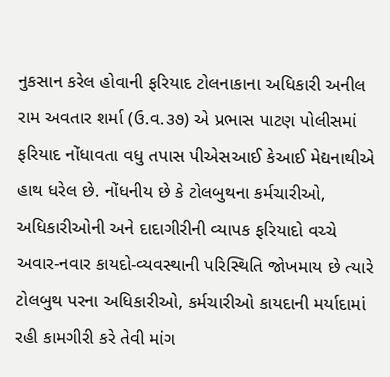નુકસાન કરેલ હોવાની ફરિયાદ ટોલનાકાના અધિકારી અનીલ રામ અવતાર શર્મા (ઉ.વ.૩૭) એ પ્રભાસ પાટણ પોલીસમાં ફરિયાદ નોંધાવતા વધુ તપાસ પીએસઆઈ કેઆઈ મેદ્યનાથીએ હાથ ધરેલ છે. નોંધનીય છે કે ટોલબુથના કર્મચારીઓ, અધિકારીઓની અને દાદાગીરીની વ્યાપક ફરિયાદો વચ્ચે અવાર-નવાર કાયદો-વ્યવસ્થાની પરિસ્થિતિ જોખમાય છે ત્યારે ટોલબુથ પરના અધિકારીઓ, કર્મચારીઓ કાયદાની મર્યાદામાં રહી કામગીરી કરે તેવી માંગ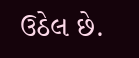ઉઠેલ છે.